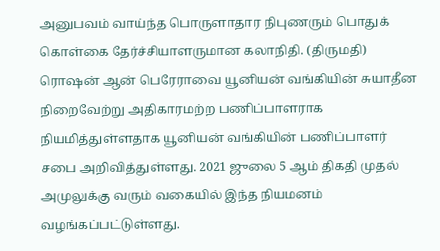அனுபவம் வாய்ந்த பொருளாதார நிபுணரும் பொதுக் கொள்கை தேர்ச்சியாளருமான கலாநிதி. (திருமதி) ரொஷன் ஆன் பெரேராவை யூனியன் வங்கியின் சுயாதீன நிறைவேற்று அதிகாரமற்ற பணிப்பாளராக நியமித்துள்ளதாக யூனியன் வங்கியின் பணிப்பாளர் சபை அறிவித்துள்ளது. 2021 ஜுலை 5 ஆம் திகதி முதல் அமுலுக்கு வரும் வகையில் இந்த நியமனம் வழங்கப்பட்டுள்ளது.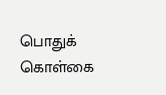பொதுக் கொள்கை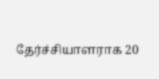தேர்ச்சியாளராக 20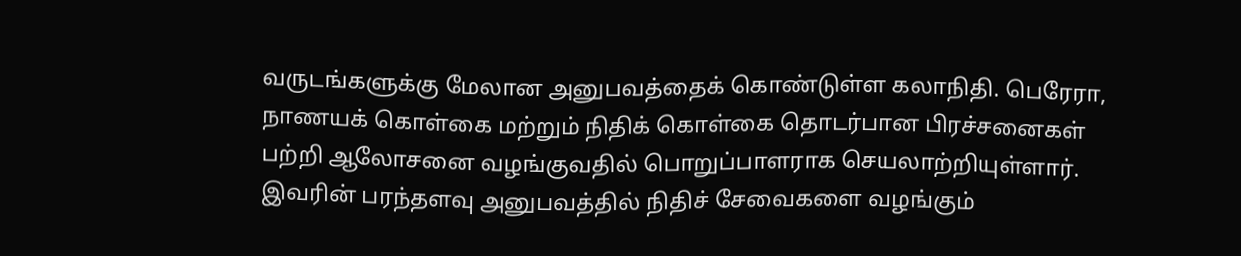வருடங்களுக்கு மேலான அனுபவத்தைக் கொண்டுள்ள கலாநிதி. பெரேரா, நாணயக் கொள்கை மற்றும் நிதிக் கொள்கை தொடர்பான பிரச்சனைகள் பற்றி ஆலோசனை வழங்குவதில் பொறுப்பாளராக செயலாற்றியுள்ளார். இவரின் பரந்தளவு அனுபவத்தில் நிதிச் சேவைகளை வழங்கும்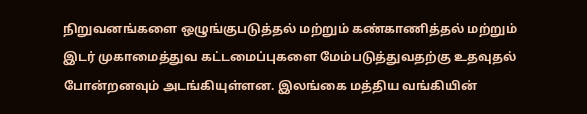நிறுவனங்களை ஒழுங்குபடுத்தல் மற்றும் கண்காணித்தல் மற்றும் இடர் முகாமைத்துவ கட்டமைப்புகளை மேம்படுத்துவதற்கு உதவுதல் போன்றனவும் அடங்கியுள்ளன. இலங்கை மத்திய வங்கியின்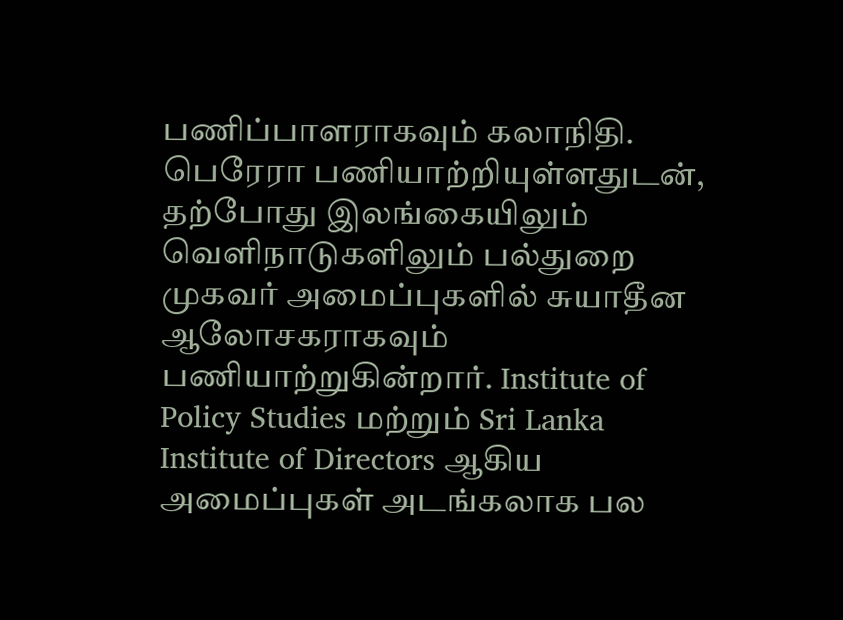பணிப்பாளராகவும் கலாநிதி. பெரேரா பணியாற்றியுள்ளதுடன், தற்போது இலங்கையிலும் வெளிநாடுகளிலும் பல்துறை முகவர் அமைப்புகளில் சுயாதீன ஆலோசகராகவும் பணியாற்றுகின்றார். Institute of Policy Studies மற்றும் Sri Lanka Institute of Directors ஆகிய அமைப்புகள் அடங்கலாக பல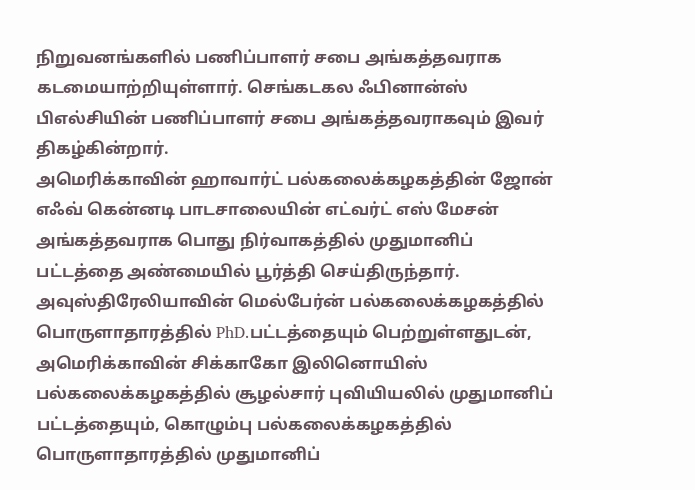நிறுவனங்களில் பணிப்பாளர் சபை அங்கத்தவராக கடமையாற்றியுள்ளார். செங்கடகல ஃபினான்ஸ் பிஎல்சியின் பணிப்பாளர் சபை அங்கத்தவராகவும் இவர் திகழ்கின்றார்.
அமெரிக்காவின் ஹாவார்ட் பல்கலைக்கழகத்தின் ஜோன் எஃவ் கென்னடி பாடசாலையின் எட்வர்ட் எஸ் மேசன் அங்கத்தவராக பொது நிர்வாகத்தில் முதுமானிப் பட்டத்தை அண்மையில் பூர்த்தி செய்திருந்தார். அவுஸ்திரேலியாவின் மெல்பேர்ன் பல்கலைக்கழகத்தில் பொருளாதாரத்தில் PhD.பட்டத்தையும் பெற்றுள்ளதுடன், அமெரிக்காவின் சிக்காகோ இலினொயிஸ் பல்கலைக்கழகத்தில் சூழல்சார் புவியியலில் முதுமானிப் பட்டத்தையும், கொழும்பு பல்கலைக்கழகத்தில் பொருளாதாரத்தில் முதுமானிப்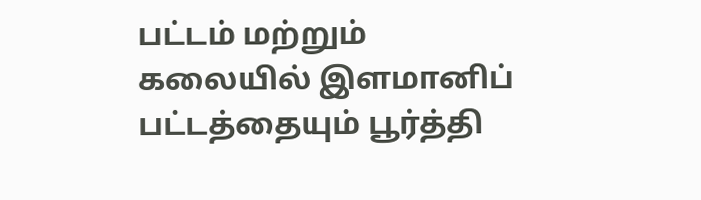பட்டம் மற்றும் கலையில் இளமானிப் பட்டத்தையும் பூர்த்தி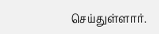செய்துள்ளார்.